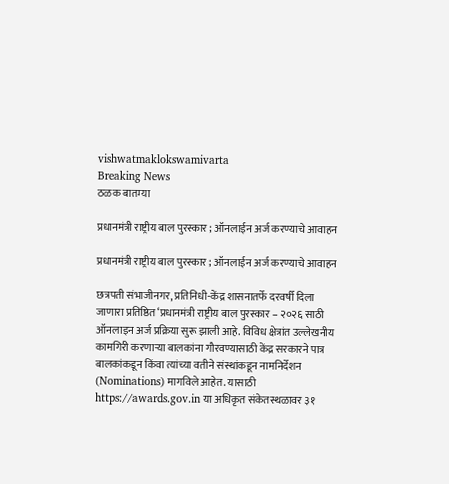vishwatmaklokswamivarta
Breaking News
ठळक बातम्या

प्रधानमंत्री राष्ट्रीय बाल पुरस्कार ; ऑनलाईन अर्ज करण्याचे आवाहन

प्रधानमंत्री राष्ट्रीय बाल पुरस्कार ; ऑनलाईन अर्ज करण्याचे आवाहन

छत्रपती संभाजीनगर, प्रतिनिधी-केंद्र शासनातर्फे दरवर्षी दिला जाणारा प्रतिष्ठित ‘प्रधानमंत्री राष्ट्रीय बाल पुरस्कार – २०२६ साठी ऑनलाइन अर्ज प्रक्रिया सुरू झाली आहे. विविध क्षेत्रांत उल्लेखनीय कामगिरी करणाऱ्या बालकांना गौरवण्यासाठी केंद्र सरकारने पात्र बालकांकडून किंवा त्यांच्या वतीने संस्थांकडून नामनिर्देशन (Nominations) मागविले आहेत. यासाठी https://awards.gov.in या अधिकृत संकेतस्थळावर ३१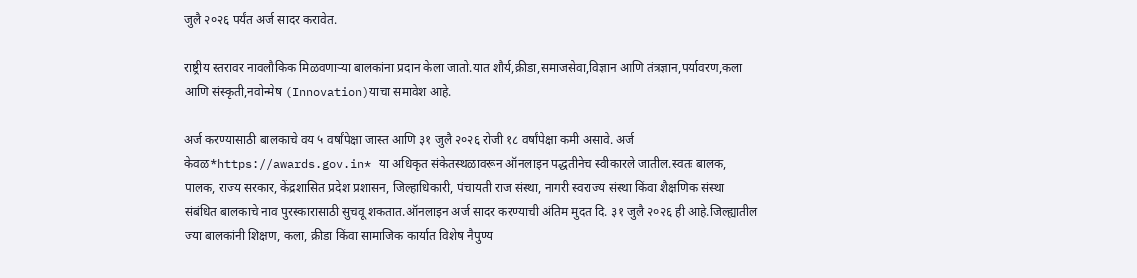जुलै २०२६ पर्यंत अर्ज सादर करावेत.

राष्ट्रीय स्तरावर नावलौकिक मिळवणाऱ्या बालकांना प्रदान केला जातो.यात शौर्य,क्रीडा,समाजसेवा,विज्ञान आणि तंत्रज्ञान,पर्यावरण,कला आणि संस्कृती,नवोन्मेष (Innovation)याचा समावेश आहे.

अर्ज करण्यासाठी बालकाचे वय ५ वर्षांपेक्षा जास्त आणि ३१ जुलै २०२६ रोजी १८ वर्षांपेक्षा कमी असावे. अर्ज केवळ*https://awards.gov.in* या अधिकृत संकेतस्थळावरून ऑनलाइन पद्धतीनेच स्वीकारले जातील.स्वतः बालक, पालक, राज्य सरकार, केंद्रशासित प्रदेश प्रशासन, जिल्हाधिकारी, पंचायती राज संस्था, नागरी स्वराज्य संस्था किंवा शैक्षणिक संस्था संबंधित बालकाचे नाव पुरस्कारासाठी सुचवू शकतात.ऑनलाइन अर्ज सादर करण्याची अंतिम मुदत दि. ३१ जुलै २०२६ ही आहे.जिल्ह्यातील ज्या बालकांनी शिक्षण, कला, क्रीडा किंवा सामाजिक कार्यात विशेष नैपुण्य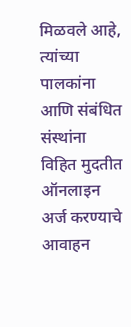मिळवले आहे, त्यांच्या पालकांना आणि संबंधित संस्थांना विहित मुदतीत ऑनलाइन अर्ज करण्याचे आवाहन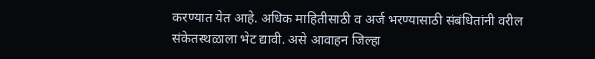करण्यात येत आहे. अधिक माहितीसाठी व अर्ज भरण्यासाठी संबंधितांनी वरील संकेतस्थळाला भेट द्यावी. असे आवाहन जिल्हा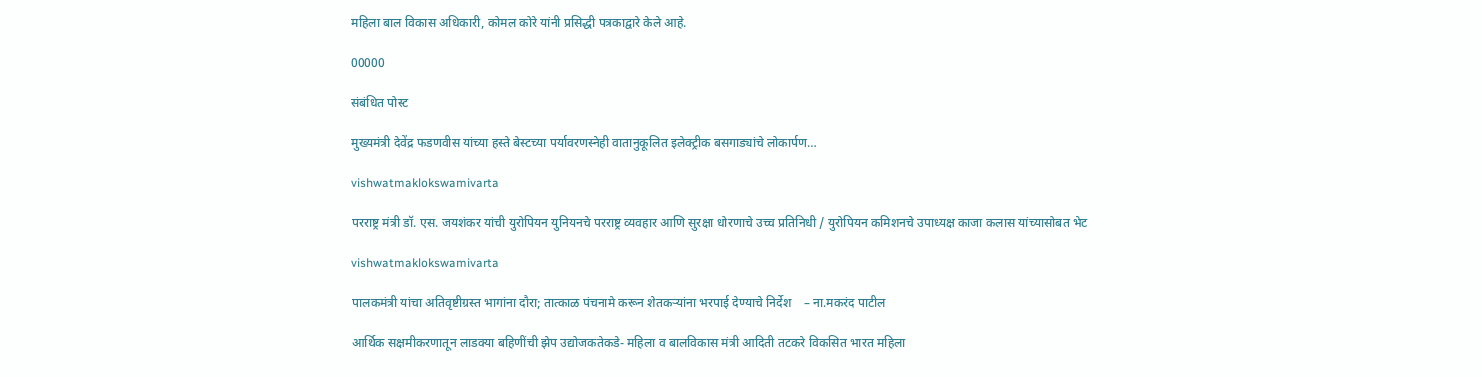महिला बाल विकास अधिकारी, कोमल कोरे यांनी प्रसिद्धी पत्रकाद्वारे केले आहे.

00000

संबंधित पोस्ट

मुख्यमंत्री देवेंद्र फडणवीस यांच्या हस्ते बेस्टच्या पर्यावरणस्नेही वातानुकूलित इलेक्ट्रीक बसगाड्यांचे लोकार्पण…

vishwatmaklokswamivarta

परराष्ट्र मंत्री डॉ. एस. जयशंकर यांची युरोपियन युनियनचे परराष्ट्र व्यवहार आणि सुरक्षा धोरणाचे उच्च प्रतिनिधी / युरोपियन कमिशनचे उपाध्यक्ष काजा कलास यांच्यासोबत भेट

vishwatmaklokswamivarta

पालकमंत्री यांचा अतिवृष्टीग्रस्त भागांना दौरा; तात्काळ पंचनामे करून शेतकऱ्यांना भरपाई देण्याचे निर्देश    – ना.मकरंद पाटील

आर्थिक सक्षमीकरणातून लाडक्या बहिणींची झेप उद्योजकतेकडे- महिला व बालविकास मंत्री आदिती तटकरे विकसित भारत महिला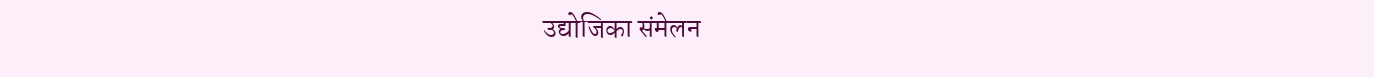उद्योजिका संमेलन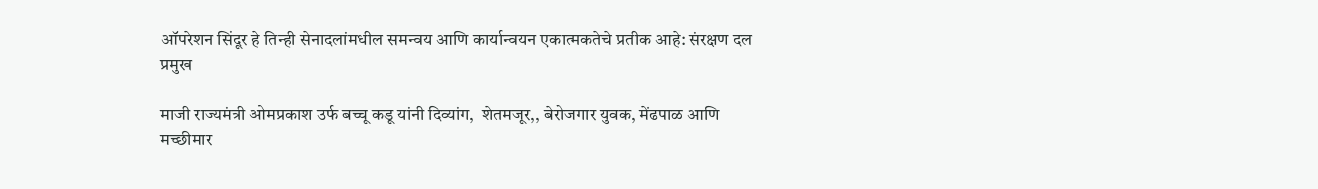ऑपरेशन सिंदूर हे तिन्ही सेनादलांमधील समन्वय आणि कार्यान्वयन एकात्मकतेचे प्रतीक आहे: संरक्षण दल प्रमुख

माजी राज्यमंत्री ओमप्रकाश उर्फ बच्चू कडू यांनी दिव्यांग,  शेतमजूर,, बेरोजगार युवक, मेंढपाळ आणि मच्छीमार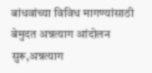बांधवांच्या विविध मागण्यांसाठी बेमुदत अन्नत्याग आंदोलन सुरू,अन्नत्याग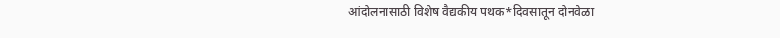आंदोलनासाठी विशेष वैद्यकीय पथक*दिवसातून दोनवेळा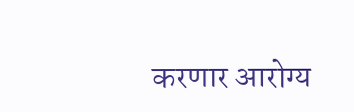करणार आरोग्य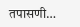तपासणी…